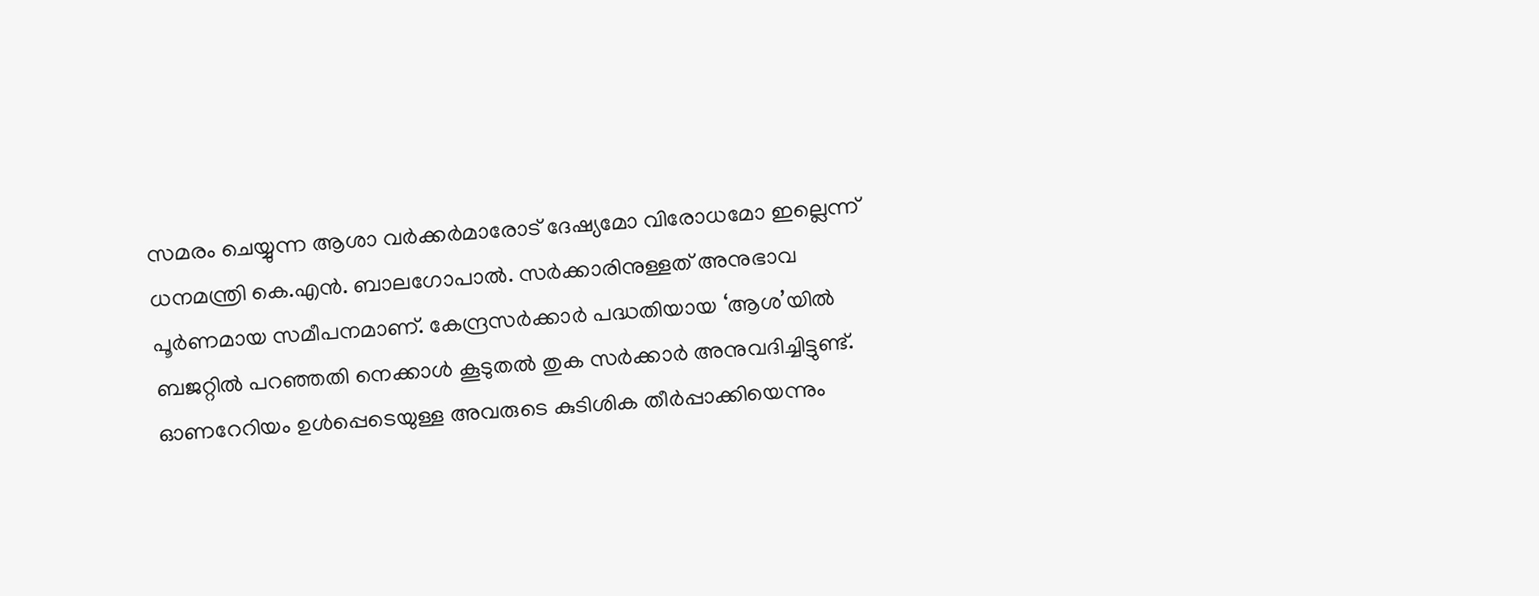സമരം ചെയ്യുന്ന ആശാ വർക്കർമാരോട് ദേഷ്യമോ വിരോധമോ ഇല്ലെന്ന് ധനമന്ത്രി കെ.എൻ. ബാലഗോപാൽ. സർക്കാരിനുള്ളത് അനുഭാവ പൂർണമായ സമീപനമാണ്. കേന്ദ്രസർക്കാർ പദ്ധതിയായ ‘ആശ’യിൽ ബജറ്റിൽ പറഞ്ഞതി നെക്കാൾ കൂടുതൽ തുക സർക്കാർ അനുവദിച്ചിട്ടുണ്ട്. ഓണറേറിയം ഉൾപ്പെടെയുള്ള അവരുടെ കുടിശിക തീർപ്പാക്കിയെന്നും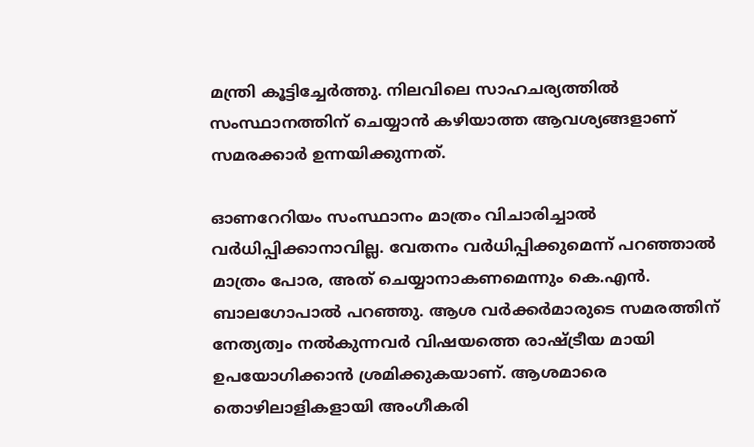മന്ത്രി കൂട്ടിച്ചേർത്തു. നിലവിലെ സാഹചര്യത്തിൽ സംസ്ഥാനത്തിന് ചെയ്യാൻ കഴിയാത്ത ആവശ്യങ്ങളാണ് സമരക്കാർ ഉന്നയിക്കുന്നത്.

ഓണറേറിയം സംസ്ഥാനം മാത്രം വിചാരിച്ചാൽ വർധിപ്പിക്കാനാവില്ല. വേതനം വർധിപ്പിക്കുമെന്ന് പറഞ്ഞാൽ മാത്രം പോര, അത് ചെയ്യാനാകണമെന്നും കെ.എൻ. ബാലഗോപാൽ പറഞ്ഞു. ആശ വർക്കർമാരുടെ സമരത്തിന് നേത്യത്വം നൽകുന്നവർ വിഷയത്തെ രാഷ്ട്രീയ മായി ഉപയോഗിക്കാൻ ശ്രമിക്കുകയാണ്. ആശമാരെ തൊഴിലാളികളായി അംഗീകരി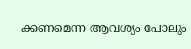ക്കണമെന്ന ആവശ്യം പോലും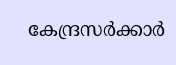കേന്ദ്രസർക്കാർ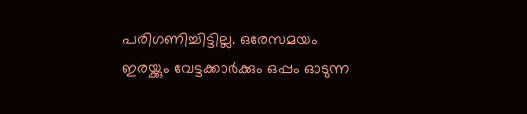പരിഗണിച്ചിട്ടില്ല. ഒരേസമയം ഇരയ്ക്കും വേട്ടക്കാർക്കും ഒപ്പം ഓടുന്ന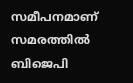സമീപനമാണ് സമരത്തിൽ ബിജെപി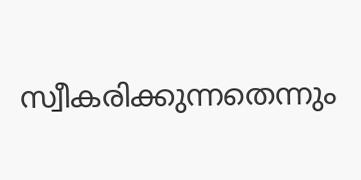സ്വീകരിക്കുന്നതെന്നും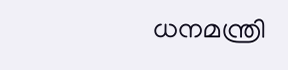ധനമന്ത്രി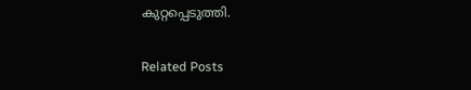കുറ്റപ്പെടുത്തി.

Related Posts